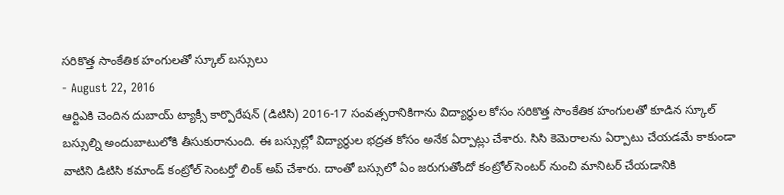సరికొత్త సాంకేతిక హంగులతో స్కూల్ బస్సులు
- August 22, 2016
ఆర్టిఎకి చెందిన దుబాయ్ ట్యాక్సీ కార్పొరేషన్ (డిటిసి) 2016-17 సంవత్సరానికిగాను విద్యార్థుల కోసం సరికొత్త సాంకేతిక హంగులతో కూడిన స్కూల్ బస్సుల్ని అందుబాటులోకి తీసుకురానుంది. ఈ బస్సుల్లో విద్యార్థుల భద్రత కోసం అనేక ఏర్పాట్లు చేశారు. సిసి కెమెరాలను ఏర్పాటు చేయడమే కాకుండా వాటిని డిటిసి కమాండ్ కంట్రోల్ సెంటర్తో లింక్ అప్ చేశారు. దాంతో బస్సులో ఏం జరుగుతోందో కంట్రోల్ సెంటర్ నుంచి మానిటర్ చేయడానికి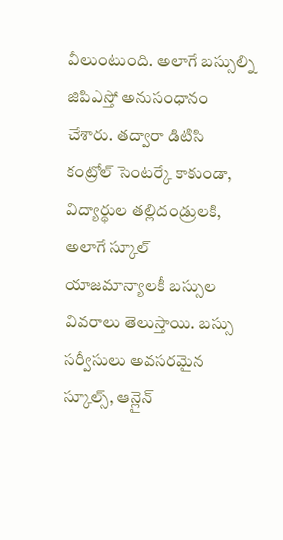వీలుంటుంది. అలాగే బస్సుల్ని జిపిఎస్తో అనుసంధానం చేశారు. తద్వారా డిటిసి కంట్రోల్ సెంటర్కే కాకుండా, విద్యార్థుల తల్లిదండ్రులకి, అలాగే స్కూల్ యాజమాన్యాలకీ బస్సుల వివరాలు తెలుస్తాయి. బస్సు సర్వీసులు అవసరమైన స్కూల్స్, ఆన్లైన్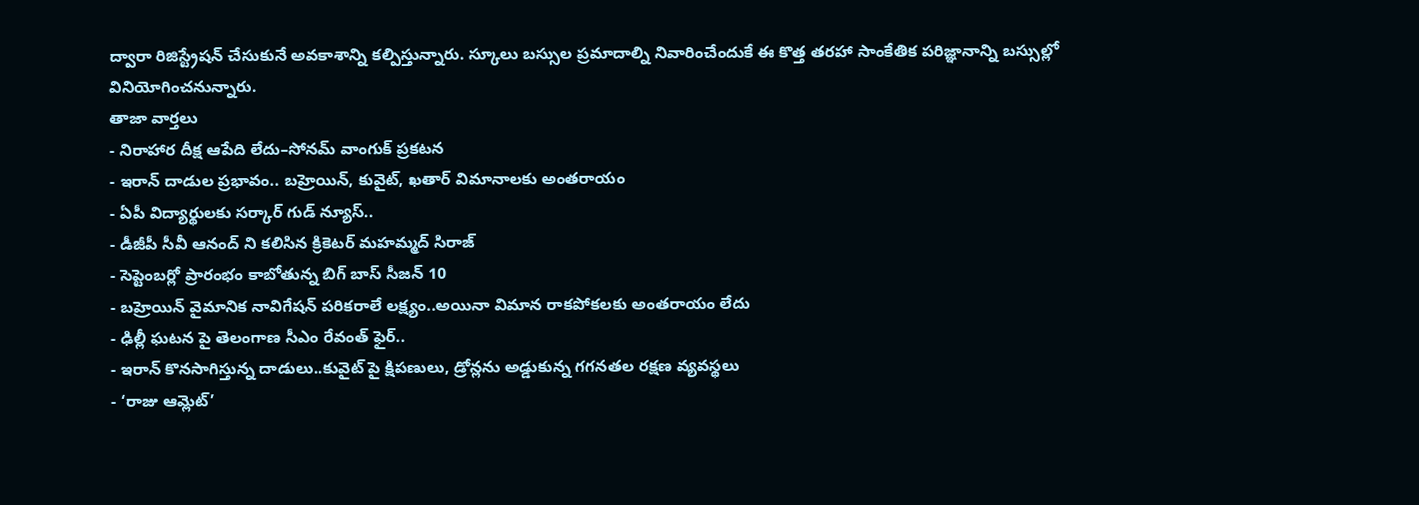ద్వారా రిజిస్ట్రేషన్ చేసుకునే అవకాశాన్ని కల్పిస్తున్నారు. స్కూలు బస్సుల ప్రమాదాల్ని నివారించేందుకే ఈ కొత్త తరహా సాంకేతిక పరిజ్ఞానాన్ని బస్సుల్లో వినియోగించనున్నారు.
తాజా వార్తలు
- నిరాహార దీక్ష ఆపేది లేదు–సోనమ్ వాంగుక్ ప్రకటన
- ఇరాన్ దాడుల ప్రభావం.. బహ్రెయిన్, కువైట్, ఖతార్ విమానాలకు అంతరాయం
- ఏపీ విద్యార్థులకు సర్కార్ గుడ్ న్యూస్..
- డీజీపీ సీవీ ఆనంద్ ని కలిసిన క్రికెటర్ మహమ్మద్ సిరాజ్
- సెప్టెంబర్లో ప్రారంభం కాబోతున్న బిగ్ బాస్ సీజన్ 10
- బహ్రెయిన్ వైమానిక నావిగేషన్ పరికరాలే లక్ష్యం..అయినా విమాన రాకపోకలకు అంతరాయం లేదు
- ఢిల్లీ ఘటన పై తెలంగాణ సీఎం రేవంత్ ఫైర్..
- ఇరాన్ కొనసాగిస్తున్న దాడులు..కువైట్ పై క్షిపణులు, డ్రోన్లను అడ్డుకున్న గగనతల రక్షణ వ్యవస్థలు
- ‘రాజు ఆమ్లెట్’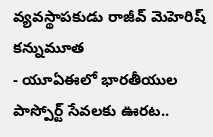వ్యవస్థాపకుడు రాజీవ్ మెహెరిష్ కన్నుమూత
- యూఏఈలో భారతీయుల పాస్పోర్ట్ సేవలకు ఊరట..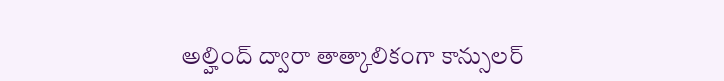అల్హింద్ ద్వారా తాత్కాలికంగా కాన్సులర్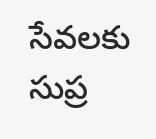సేవలకు సుప్ర